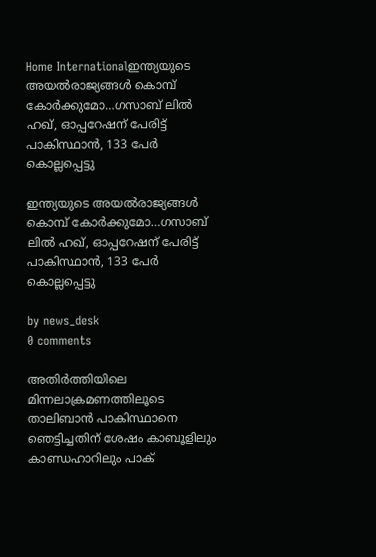Home Internationalഇന്ത്യയുടെ അയൽരാജ്യങ്ങൾ കൊമ്പ് കോർക്കുമോ…ഗസാബ് ലിൽ ഹഖ്, ഓപ്പറേഷന് പേരിട്ട് പാകിസ്ഥാൻ, 133 പേർ കൊല്ലപ്പെട്ടു

ഇന്ത്യയുടെ അയൽരാജ്യങ്ങൾ കൊമ്പ് കോർക്കുമോ…ഗസാബ് ലിൽ ഹഖ്, ഓപ്പറേഷന് പേരിട്ട് പാകിസ്ഥാൻ, 133 പേർ കൊല്ലപ്പെട്ടു

by news_desk
0 comments

അതിർത്തിയിലെ മിന്നലാക്രമണത്തിലൂടെ താലിബാൻ പാകിസ്ഥാനെ ഞെട്ടിച്ചതിന് ശേഷം കാബൂളിലും കാണ്ഡഹാറിലും പാക്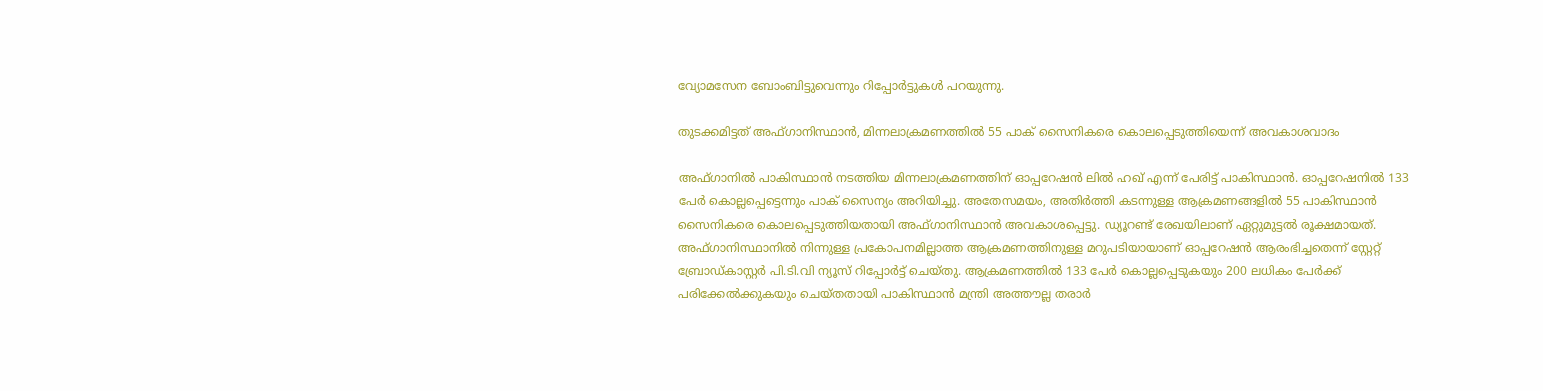വ്യോമസേന ബോംബിട്ടുവെന്നും റിപ്പോർട്ടുകൾ പറയുന്നു.

തുടക്കമിട്ടത് അഫ്ഗാനിസ്ഥാൻ, മിന്നലാക്രമണത്തിൽ 55 പാക് സൈനികരെ കൊലപ്പെടുത്തിയെന്ന് അവകാശവാദം

അഫ്ഗാനിൽ പാകിസ്ഥാൻ നടത്തിയ മിന്നലാക്രമണത്തിന് ഓപ്പറേഷൻ ലിൽ ഹഖ് എന്ന് പേരിട്ട് പാകിസ്ഥാൻ. ഓപ്പറേഷനിൽ 133 പേർ കൊല്ലപ്പെട്ടെന്നും പാക് സൈന്യം അറിയിച്ചു. അതേസമയം, അതിർത്തി കടന്നുള്ള ആക്രമണങ്ങളിൽ 55 പാകിസ്ഥാൻ സൈനികരെ കൊലപ്പെടുത്തിയതായി അഫ്ഗാനിസ്ഥാൻ അവകാശപ്പെട്ടു. ഡ്യൂറണ്ട് രേഖയിലാണ് ഏറ്റുമുട്ടൽ രൂക്ഷമായത്. അഫ്ഗാനിസ്ഥാനിൽ നിന്നുള്ള പ്രകോപനമില്ലാത്ത ആക്രമണത്തിനുള്ള മറുപടിയായാണ് ഓപ്പറേഷൻ ആരംഭിച്ചതെന്ന് സ്റ്റേറ്റ് ബ്രോഡ്കാസ്റ്റർ പി.ടി.വി ന്യൂസ് റിപ്പോർട്ട് ചെയ്തു. ആക്രമണത്തിൽ 133 പേർ കൊല്ലപ്പെടുകയും 200 ലധികം പേർക്ക് പരിക്കേൽക്കുകയും ചെയ്തതായി പാകിസ്ഥാൻ മന്ത്രി അത്തൗല്ല തരാർ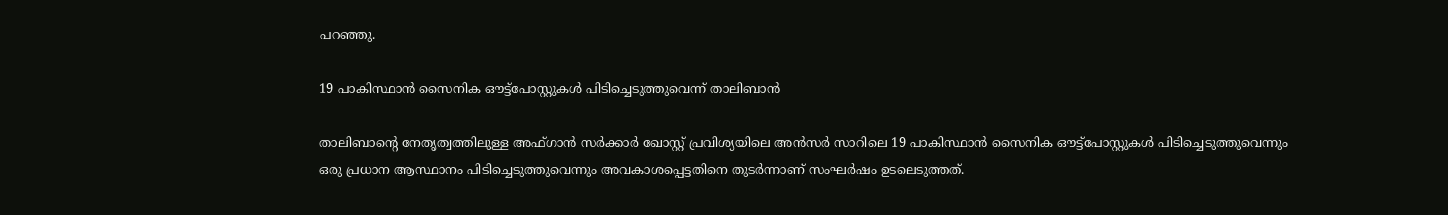പറഞ്ഞു.

19 പാകിസ്ഥാൻ സൈനിക ഔട്ട്‌പോസ്റ്റുകൾ പിടിച്ചെടുത്തുവെന്ന് താലിബാന്‍

താലിബാന്റെ നേതൃത്വത്തിലുള്ള അഫ്ഗാൻ സർക്കാർ ഖോസ്റ്റ് പ്രവിശ്യയിലെ അൻസർ സാറിലെ 19 പാകിസ്ഥാൻ സൈനിക ഔട്ട്‌പോസ്റ്റുകൾ പിടിച്ചെടുത്തുവെന്നും ഒരു പ്രധാന ആസ്ഥാനം പിടിച്ചെടുത്തുവെന്നും അവകാശപ്പെട്ടതിനെ തുടർന്നാണ് സംഘർഷം ഉടലെടുത്തത്.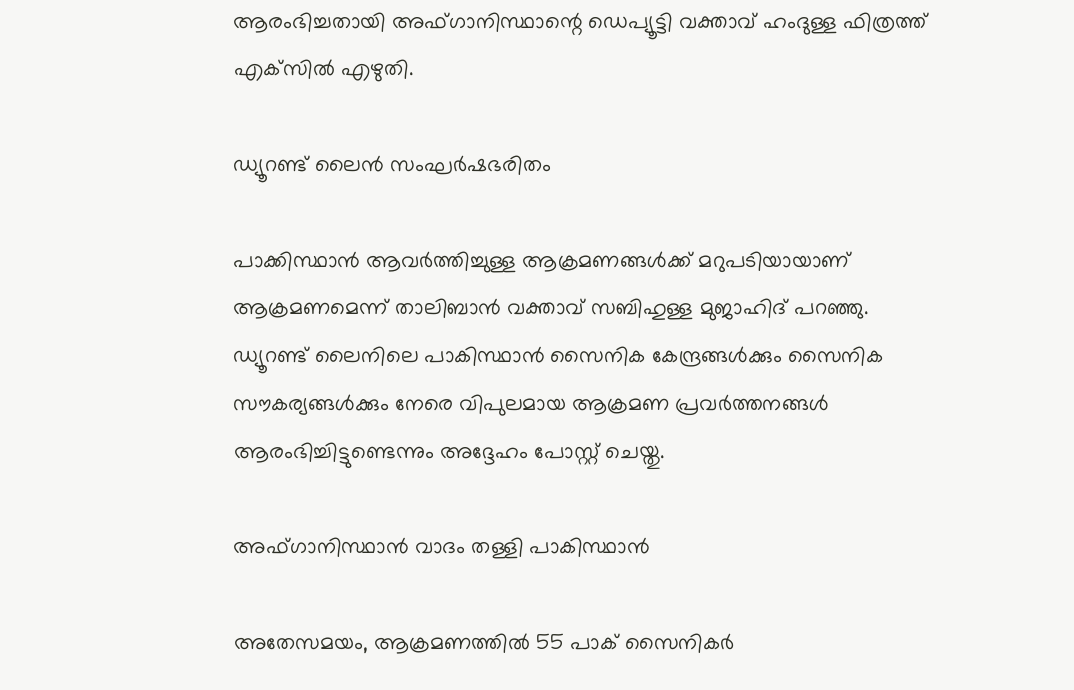ആരംഭിച്ചതായി അഫ്ഗാനിസ്ഥാന്റെ ഡെപ്യൂട്ടി വക്താവ് ഹംദുള്ള ഫിത്രത്ത് എക്‌സിൽ എഴുതി.

ഡ്യൂറണ്ട് ലൈന്‍ സംഘര്‍ഷഭരിതം

പാക്കിസ്ഥാൻ ആവർത്തിച്ചുള്ള ആക്രമണങ്ങൾക്ക് മറുപടിയായാണ് ആക്രമണമെന്ന് താലിബാൻ വക്താവ് സബിഹുള്ള മുജാഹിദ് പറഞ്ഞു. ഡ്യൂറണ്ട് ലൈനിലെ പാകിസ്ഥാൻ സൈനിക കേന്ദ്രങ്ങൾക്കും സൈനിക സൗകര്യങ്ങൾക്കും നേരെ വിപുലമായ ആക്രമണ പ്രവർത്തനങ്ങൾ ആരംഭിച്ചിട്ടുണ്ടെന്നും അദ്ദേഹം പോസ്റ്റ് ചെയ്തു.

അഫ്ഗാനിസ്ഥാന്‍ വാദം തള്ളി പാകിസ്ഥാന്‍

അതേസമയം, ആക്രമണത്തിൽ 55 പാക് സൈനികർ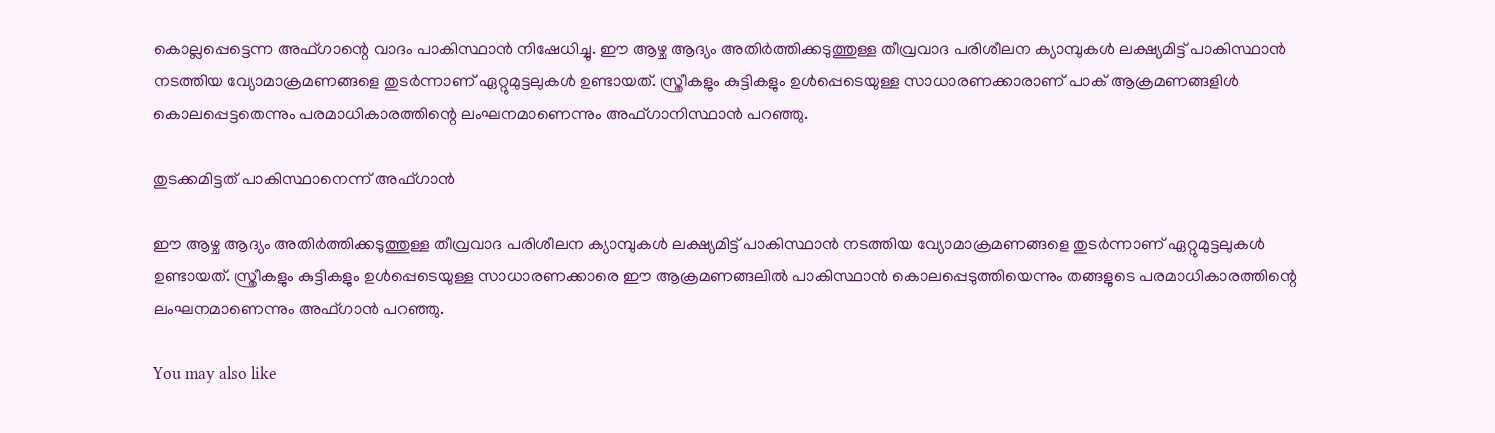കൊല്ലപ്പെട്ടെന്ന അഫ്ഗാന്റെ വാദം പാകിസ്ഥാൻ നിഷേധിച്ചു. ഈ ആഴ്ച ആദ്യം അതിർത്തിക്കടുത്തുള്ള തീവ്രവാദ പരിശീലന ക്യാമ്പുകൾ ലക്ഷ്യമിട്ട് പാകിസ്ഥാൻ നടത്തിയ വ്യോമാക്രമണങ്ങളെ തുടർന്നാണ് ഏറ്റുമുട്ടലുകൾ ഉണ്ടായത്. സ്ത്രീകളും കുട്ടികളും ഉൾപ്പെടെയുള്ള സാധാരണക്കാരാണ് പാക് ആക്രമണങ്ങളിൾ കൊലപ്പെട്ടതെന്നും പരമാധികാരത്തിന്റെ ലംഘനമാണെന്നും അഫ്ഗാനിസ്ഥാൻ പറഞ്ഞു.

തുടക്കമിട്ടത് പാകിസ്ഥാനെന്ന് അഫ്ഗാന്‍

ഈ ആഴ്ച ആദ്യം അതിർത്തിക്കടുത്തുള്ള തീവ്രവാദ പരിശീലന ക്യാമ്പുകൾ ലക്ഷ്യമിട്ട് പാകിസ്ഥാൻ നടത്തിയ വ്യോമാക്രമണങ്ങളെ തുടർന്നാണ് ഏറ്റുമുട്ടലുകൾ ഉണ്ടായത്. സ്ത്രീകളും കുട്ടികളും ഉൾപ്പെടെയുള്ള സാധാരണക്കാരെ ഈ ആക്രമണങ്ങലിൽ പാകിസ്ഥാൻ കൊലപ്പെടുത്തിയെന്നും തങ്ങളുടെ പരമാധികാരത്തിന്റെ ലംഘനമാണെന്നും അഫ്ഗാൻ പറഞ്ഞു.

You may also like